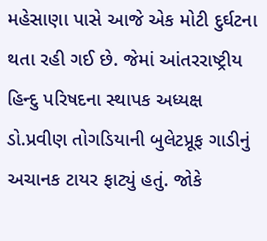મહેસાણા પાસે આજે એક મોટી દુર્ઘટના થતા રહી ગઈ છે. જેમાં આંતરરાષ્ટ્રીય હિન્દુ પરિષદના સ્થાપક અધ્યક્ષ ડો.પ્રવીણ તોગડિયાની બુલેટપ્રૂફ ગાડીનું અચાનક ટાયર ફાટ્યું હતું. જોકે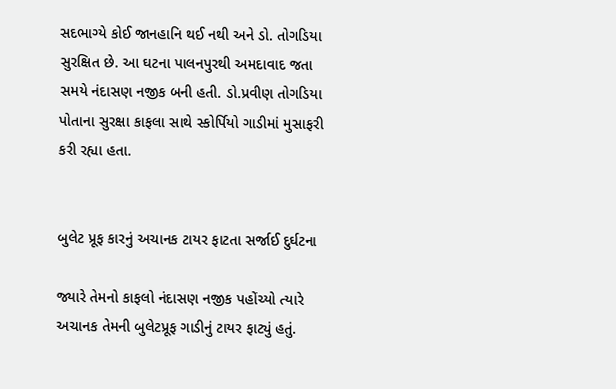સદભાગ્યે કોઈ જાનહાનિ થઈ નથી અને ડો. તોગડિયા સુરક્ષિત છે. આ ઘટના પાલનપુરથી અમદાવાદ જતા સમયે નંદાસણ નજીક બની હતી. ડો.પ્રવીણ તોગડિયા પોતાના સુરક્ષા કાફલા સાથે સ્કોર્પિયો ગાડીમાં મુસાફરી કરી રહ્યા હતા.


બુલેટ પ્રૂફ કારનું અચાનક ટાયર ફાટતા સર્જાઈ દુર્ઘટના

જ્યારે તેમનો કાફલો નંદાસણ નજીક પહોંચ્યો ત્યારે અચાનક તેમની બુલેટપ્રૂફ ગાડીનું ટાયર ફાટ્યું હતું.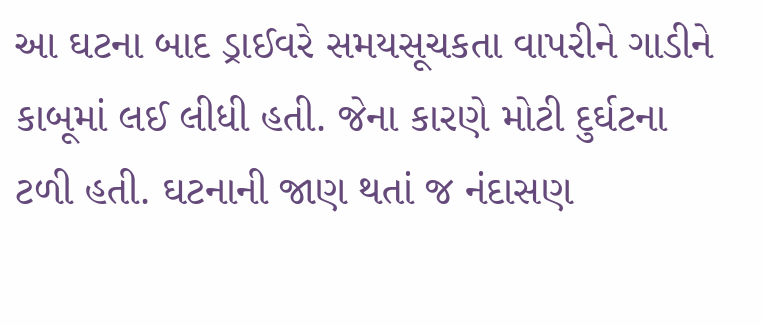આ ઘટના બાદ ડ્રાઈવરે સમયસૂચકતા વાપરીને ગાડીને કાબૂમાં લઈ લીધી હતી. જેના કારણે મોટી દુર્ઘટના ટળી હતી. ઘટનાની જાણ થતાં જ નંદાસણ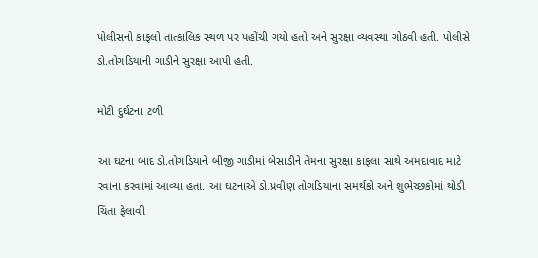પોલીસનો કાફલો તાત્કાલિક સ્થળ પર પહોંચી ગયો હતો અને સુરક્ષા વ્યવસ્થા ગોઠવી હતી. પોલીસે ડો.તોગડિયાની ગાડીને સુરક્ષા આપી હતી.

મોટી દુર્ઘટના ટળી

આ ઘટના બાદ ડો.તોગડિયાને બીજી ગાડીમાં બેસાડીને તેમના સુરક્ષા કાફલા સાથે અમદાવાદ માટે રવાના કરવામાં આવ્યા હતા. આ ઘટનાએ ડો.પ્રવીણ તોગડિયાના સમર્થકો અને શુભેચ્છકોમાં થોડી ચિંતા ફેલાવી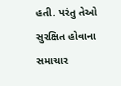હતી. પરંતુ તેઓ સુરક્ષિત હોવાના સમાચાર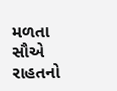મળતા સૌએ રાહતનો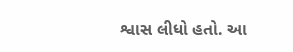શ્વાસ લીધો હતો. આ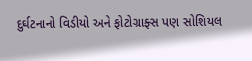દુર્ઘટનાનો વિડીયો અને ફોટોગ્રાફ્સ પણ સોશિયલ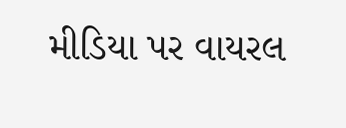મીડિયા પર વાયરલ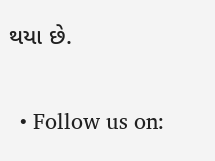થયા છે.


  • Follow us on: